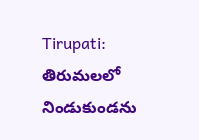Tirupati: తిరుమలలో నిండుకుండను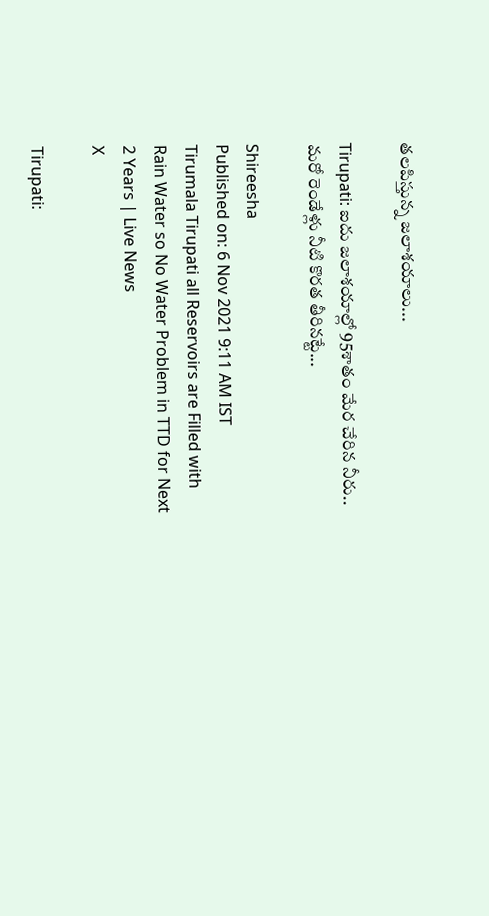తలపిస్తున్న జలాశయాలు...

Tirupati: ఐదు జలాశయాల్లో 95శాతం మేర చేరిన నీరు.. మరో రెండేళ్లు నీటి కొరత తీరినట్టే...

Shireesha
Published on: 6 Nov 2021 9:11 AM IST
Tirumala Tirupati all Reservoirs are Filled with Rain Water so No Water Problem in TTD for Next 2 Years | Live News
X

Tirupati: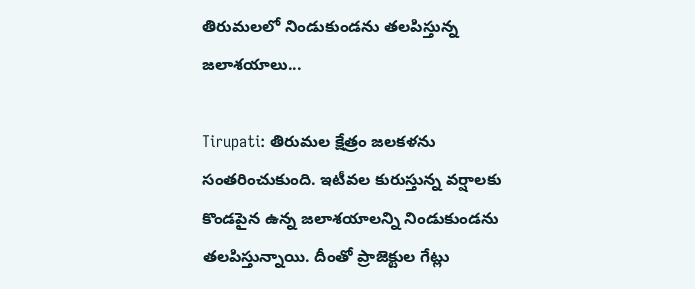తిరుమలలో నిండుకుండను తలపిస్తున్న జలాశయాలు...

Tirupati: తిరుమల క్షేత్రం జలకళను సంతరించుకుంది. ఇటీవల కురుస్తున్న వర్షాలకు కొండపైన ఉన్న జలాశయాలన్ని నిండుకుండను తలపిస్తున్నాయి. దీంతో ప్రాజెక్టుల గేట్లు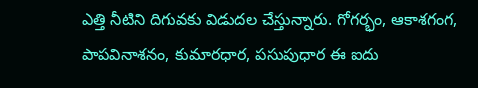ఎత్తి నీటిని దిగువకు విడుదల చేస్తున్నారు. గోగర్భం, ఆకాశగంగ, పాపవినాశనం, కుమారధార‌, పసుపుధార ఈ ఐదు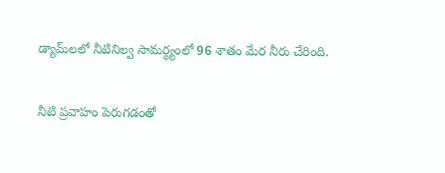డ్యామ్‌లలో నీటినిల్వ సామర్థ్యంలో 96 శాతం మేర నీరు చేరింది.

నీటి ప్రవాహం పెరుగడంతో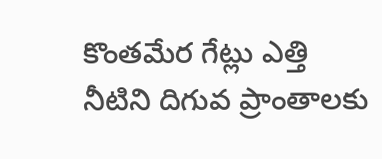కొంతమేర గేట్లు ఎత్తి నీటిని దిగువ ప్రాంతాలకు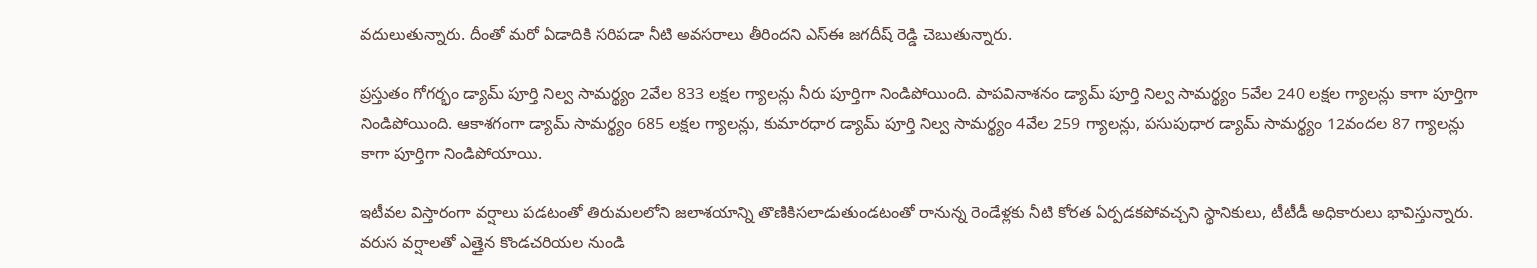వదులుతున్నారు. దీంతో మరో ఏడాదికి సరిపడా నీటి అవసరాలు తీరిందని ఎస్‌ఈ జగదీష్ రెడ్డి చెబుతున్నారు.

ప్రస్తుతం గోగర్భం డ్యామ్ పూర్తి నిల్వ సామర్థ్యం 2వేల 833 లక్షల గ్యాలన్లు నీరు పూర్తిగా నిండిపోయింది. పాపవినాశనం డ్యామ్ పూర్తి నిల్వ సామర్థ్యం 5వేల 240 లక్షల గ్యాలన్లు కాగా పూర్తిగా నిండిపోయింది. ఆకాశగంగా డ్యామ్ సామర్థ్యం 685 లక్షల గ్యాలన్లు, కుమారధార డ్యామ్ పూర్తి నిల్వ సామర్థ్యం 4వేల 259 గ్యాలన్లు, పసుపుధార డ్యామ్ సామర్థ్యం 12వందల 87 గ్యాలన్లు కాగా పూర్తిగా నిండిపోయాయి.

ఇటీవల విస్తారంగా వర్షాలు పడటంతో తిరుమలలోని జలాశయాన్ని తొణికిసలాడుతుండటంతో రానున్న రెండేళ్లకు నీటి కోరత ఏర్పడకపోవచ్చని స్థానికులు, టీటీడీ అధికారులు భావిస్తున్నారు. వరుస వర్షాలతో ఎత్తైన కొండచరియల నుండి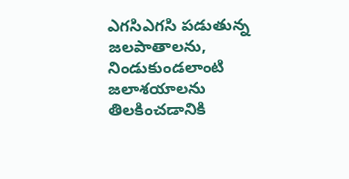ఎగసిఎగసి పడుతున్న జలపాతాలను, నిండుకుండలాంటి జలాశయాలను తిలకించడానికి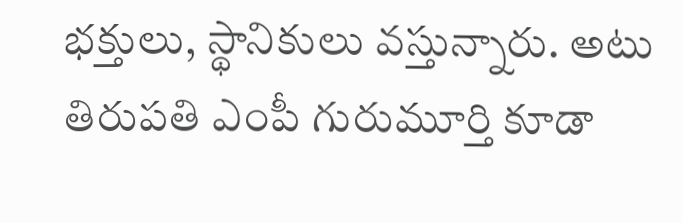భక్తులు, స్థానికులు వస్తున్నారు. అటు తిరుపతి ఎంపీ గురుమూర్తి కూడా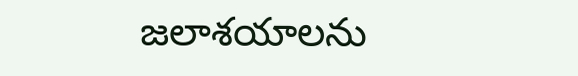జలాశయాలను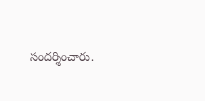సందర్శించారు.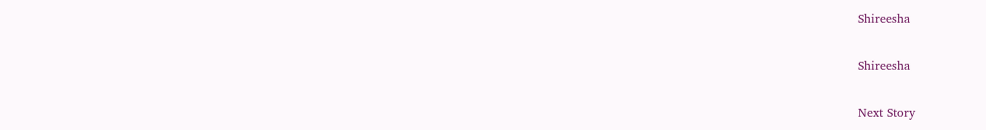Shireesha

Shireesha

Next Story